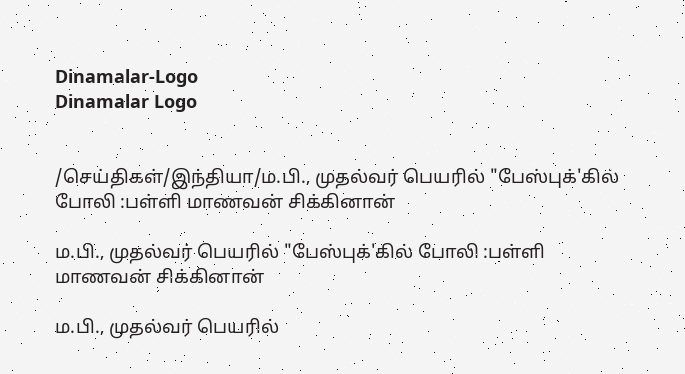Dinamalar-Logo
Dinamalar Logo


/செய்திகள்/இந்தியா/ம.பி., முதல்வர் பெயரில் "பேஸ்புக்'கில் போலி :பள்ளி மாணவன் சிக்கினான்

ம.பி., முதல்வர் பெயரில் "பேஸ்புக்'கில் போலி :பள்ளி மாணவன் சிக்கினான்

ம.பி., முதல்வர் பெயரில்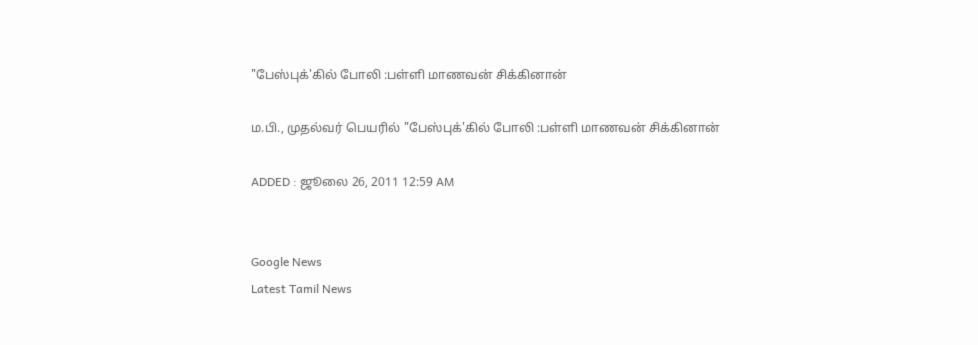"பேஸ்புக்'கில் போலி :பள்ளி மாணவன் சிக்கினான்

ம.பி., முதல்வர் பெயரில் "பேஸ்புக்'கில் போலி :பள்ளி மாணவன் சிக்கினான்

ADDED : ஜூலை 26, 2011 12:59 AM


Google News
Latest Tamil News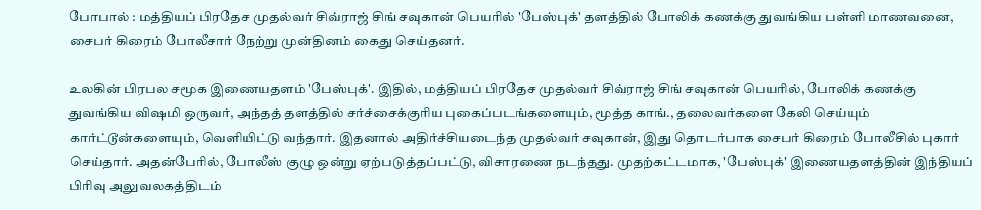போபால் : மத்தியப் பிரதேச முதல்வர் சிவ்ராஜ் சிங் சவுகான் பெயரில் 'பேஸ்புக்' தளத்தில் போலிக் கணக்கு துவங்கிய பள்ளி மாணவனை, சைபர் கிரைம் போலீசார் நேற்று முன்தினம் கைது செய்தனர்.

உலகின் பிரபல சமூக இணையதளம் 'பேஸ்புக்'. இதில், மத்தியப் பிரதேச முதல்வர் சிவ்ராஜ் சிங் சவுகான் பெயரில், போலிக் கணக்கு துவங்கிய விஷமி ஒருவர், அந்தத் தளத்தில் சர்ச்சைக்குரிய புகைப்படங்களையும், மூத்த காங்., தலைவர்களை கேலி செய்யும் கார்ட்டூன்களையும், வெளியிட்டு வந்தார். இதனால் அதிர்ச்சியடைந்த முதல்வர் சவுகான், இது தொடர்பாக சைபர் கிரைம் போலீசில் புகார் செய்தார். அதன்பேரில், போலீஸ் குழு ஒன்று ஏற்படுத்தப்பட்டு, விசாரணை நடந்தது. முதற்கட்டமாக, 'பேஸ்புக்' இணையதளத்தின் இந்தியப் பிரிவு அலுவலகத்திடம்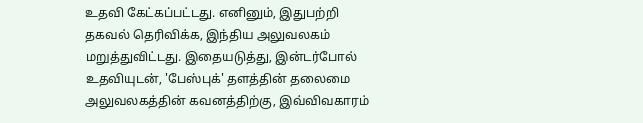உதவி கேட்கப்பட்டது. எனினும், இதுபற்றி தகவல் தெரிவிக்க, இந்திய அலுவலகம் மறுத்துவிட்டது. இதையடுத்து, இன்டர்போல் உதவியுடன், 'பேஸ்புக்' தளத்தின் தலைமை அலுவலகத்தின் கவனத்திற்கு, இவ்விவகாரம்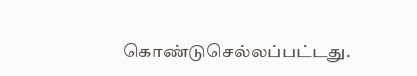கொண்டுசெல்லப்பட்டது.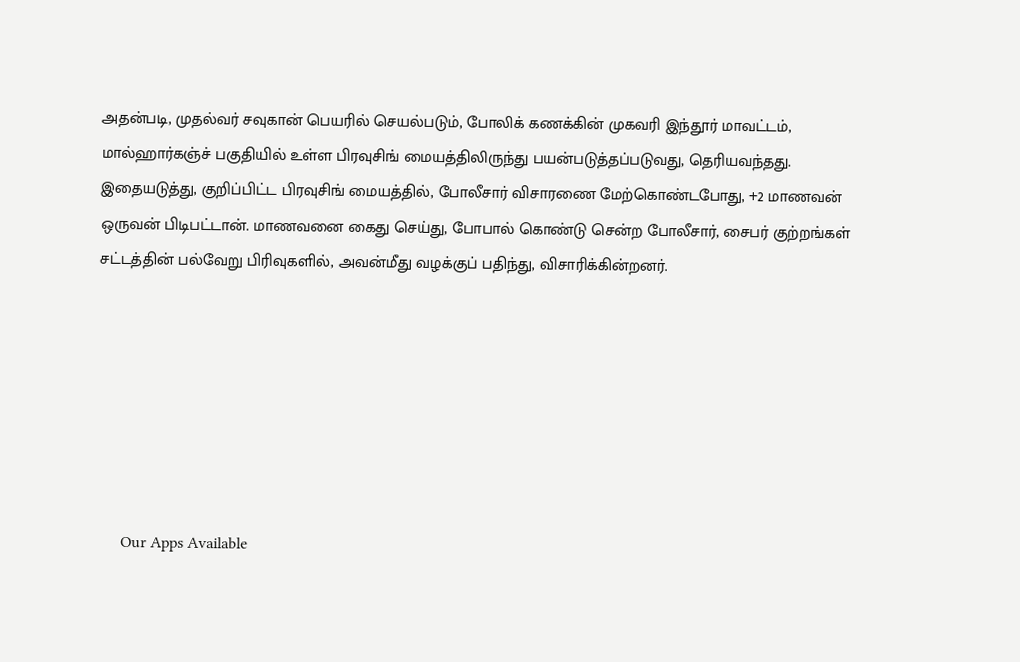அதன்படி, முதல்வர் சவுகான் பெயரில் செயல்படும், போலிக் கணக்கின் முகவரி இந்தூர் மாவட்டம், மால்ஹார்கஞ்ச் பகுதியில் உள்ள பிரவுசிங் மையத்திலிருந்து பயன்படுத்தப்படுவது, தெரியவந்தது. இதையடுத்து, குறிப்பிட்ட பிரவுசிங் மையத்தில், போலீசார் விசாரணை மேற்கொண்டபோது, +2 மாணவன் ஒருவன் பிடிபட்டான். மாணவனை கைது செய்து, போபால் கொண்டு சென்ற போலீசார், சைபர் குற்றங்கள் சட்டத்தின் பல்வேறு பிரிவுகளில், அவன்மீது வழக்குப் பதிந்து, விசாரிக்கின்றனர்.







      Our Apps Available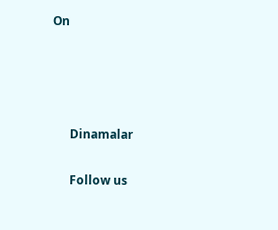On




      Dinamalar

      Follow us